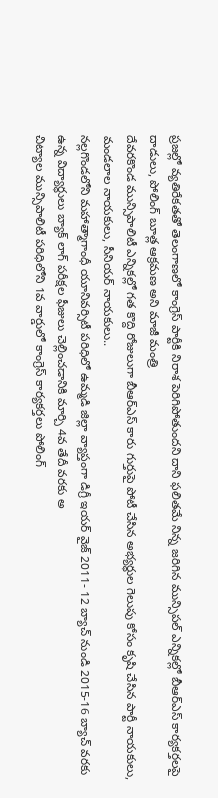ప్రజల్లో వ్యతిరేకతతో తెలంగాణలో కాంగ్రెస్ పార్టీకి నిరాశ పెరిగిపోతుందని దాని ఫలితమే నిన్న జరిగిన మున్సిపల్ ఎన్నికల్లో బీఆర్ఎస్ కార్యకర్తలపై దాడులు, పోలింగ్ బూత్ల ఆక్రమణ అని మాజీ మంత్రి
దేవరకొండ మున్సిపాలిటీ ఎన్నికల్లో గత కొద్ది రోజులుగా బీఆర్ఎస్ కారు గుర్తుపై పోటీ చేసిన అభ్యర్థుల గెలుపు కోసం కృషి చేసిన పార్టీ నాయకులు, మండలాల నాయకులు, సీనియర్ నాయకులు..
నల్లగొండలోని మహాత్మాగాంధీ యూనివర్సిటీ పరిధిలో ఉమ్మడి జిల్లా వ్యాప్తంగా డిగ్రీ ఇయర్ వైజ్ 2011- 12 బ్యాచ్ నుండి 2015-16 బ్యాచ్ వరకు ఉన్న విద్యార్థులు బ్యాక్ లాగ్ పరీక్షల ఫీజులు చెల్లించడానికి మార్చి 4వ తేదీ వరకు అ
చిట్యాల మున్సిపాలిటీ పరిధిలోని 1వ వార్డులో కాంగ్రెస్ కార్యకర్తలు పోలింగ్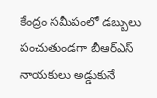కేంద్రం సమీపంలో డబ్బులు పంచుతుండగా బీఆర్ఎస్ నాయకులు అడ్డుకునే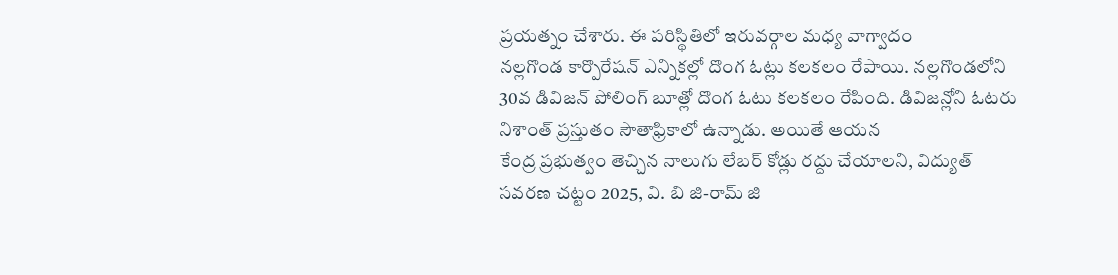ప్రయత్నం చేశారు. ఈ పరిస్థితిలో ఇరువర్గాల మధ్య వాగ్వాదం
నల్లగొండ కార్పొరేషన్ ఎన్నికల్లో దొంగ ఓట్లు కలకలం రేపాయి. నల్లగొండలోని 30వ డివిజన్ పోలింగ్ బూత్లో దొంగ ఓటు కలకలం రేపింది. డివిజన్లోని ఓటరు నిశాంత్ ప్రస్తుతం సౌతాఫ్రికాలో ఉన్నాడు. అయితే ఆయన
కేంద్ర ప్రభుత్వం తెచ్చిన నాలుగు లేబర్ కోడ్లు రద్దు చేయాలని, విద్యుత్ సవరణ చట్టం 2025, వి. బి జి-రామ్ జి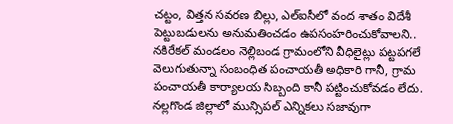చట్టం, విత్తన సవరణ బిల్లు, ఎల్ఐసీలో వంద శాతం విదేశీ పెట్టుబడులను అనుమతించడం ఉపసంహరించుకోవాలని..
నకిరేకల్ మండలం నెల్లిబండ గ్రామంలోని వీధిలైట్లు పట్టపగలే వెలుగుతున్నా సంబంధిత పంచాయతీ అధికారి గానీ, గ్రామ పంచాయతీ కార్యాలయ సిబ్బంది కానీ పట్టించుకోవడం లేదు.
నల్లగొండ జిల్లాలో మున్సిపల్ ఎన్నికలు సజావుగా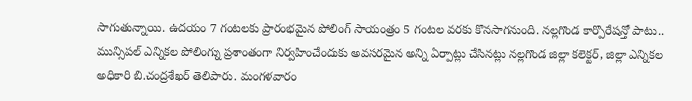సాగుతున్నాయి. ఉదయం 7 గంటలకు ప్రారంభమైన పోలింగ్ సాయంత్రం 5 గంటల వరకు కొనసాగనుంది. నల్లగొండ కార్పొరేషన్తో పాటు..
మున్సిపల్ ఎన్నికల పోలింగ్ను ప్రశాంతంగా నిర్వహించేందుకు అవసరమైన అన్ని ఏర్పాట్లు చేసినట్లు నల్లగొండ జిల్లా కలెక్టర్, జిల్లా ఎన్నికల అధికారి బి.చంద్రశేఖర్ తెలిపారు. మంగళవారం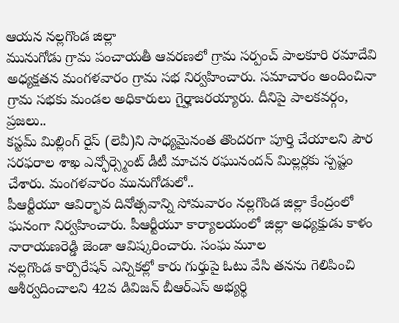ఆయన నల్లగొండ జిల్లా
మునుగోడు గ్రామ పంచాయతీ ఆవరణలో గ్రామ సర్పంచ్ పాలకూరి రమాదేవి అధ్యక్షతన మంగళవారం గ్రామ సభ నిర్వహించారు. సమాచారం అందించినా గ్రామ సభకు మండల అధికారులు గైర్హాజరయ్యారు. దీనిపై పాలకవర్గం, ప్రజలు..
కస్టమ్ మిల్లింగ్ రైస్ (లెవీ)ని సాధ్యమైనంత తొందరగా పూర్తి చేయాలని పౌర సరఫరాల శాఖ ఎన్ఫోర్స్మెంట్ డీటీ మాచన రఘునందన్ మిల్లర్లకు స్పష్టం చేశారు. మంగళవారం మునుగోడులో..
పీఆర్టీయూ ఆవిర్భావ దినోత్సవాన్ని సోమవారం నల్లగొండ జిల్లా కేంద్రంలో ఘనంగా నిర్వహించారు. పీఆర్టీయూ కార్యాలయంలో జిల్లా అధ్యక్షుడు కాళం నారాయణరెడ్డి జెండా ఆవిష్కరించారు. సంఘ మూల
నల్లగొండ కార్పొరేషన్ ఎన్నికల్లో కారు గుర్తుపై ఓటు వేసి తనను గెలిపించి ఆశీర్వదించాలని 42వ డివిజన్ బీఆర్ఎస్ అభ్యర్థి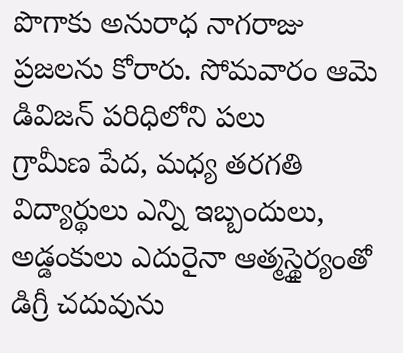పొగాకు అనురాధ నాగరాజు ప్రజలను కోరారు. సోమవారం ఆమె డివిజన్ పరిధిలోని పలు
గ్రామీణ పేద, మధ్య తరగతి విద్యార్థులు ఎన్ని ఇబ్బందులు, అడ్డంకులు ఎదురైనా ఆత్మస్థైర్యంతో డిగ్రీ చదువును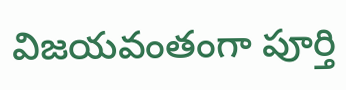విజయవంతంగా పూర్తి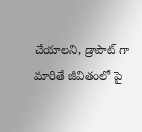చేయాలని, డ్రాపౌట్ గా మారితే జీవితంలో పై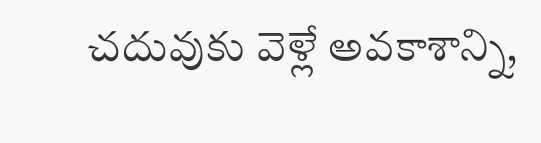చదువుకు వెళ్లే అవకాశాన్ని,